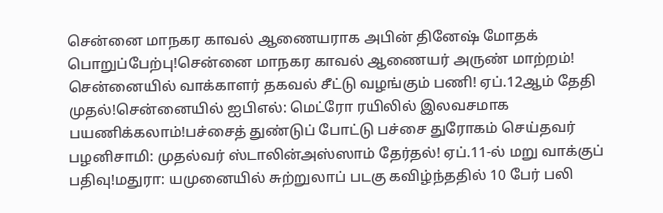சென்னை மாநகர காவல் ஆணையராக அபின் தினேஷ் மோதக் பொறுப்பேற்பு!சென்னை மாநகர காவல் ஆணையர் அருண் மாற்றம்! சென்னையில் வாக்காளர் தகவல் சீட்டு வழங்கும் பணி! ஏப்.12ஆம் தேதி முதல்!சென்னையில் ஐபிஎல்: மெட்ரோ ரயிலில் இலவசமாக பயணிக்கலாம்!பச்சைத் துண்டுப் போட்டு பச்சை துரோகம் செய்தவர் பழனிசாமி: முதல்வர் ஸ்டாலின்அஸ்ஸாம் தேர்தல்! ஏப்.11-ல் மறு வாக்குப் பதிவு!மதுரா: யமுனையில் சுற்றுலாப் படகு கவிழ்ந்ததில் 10 பேர் பலி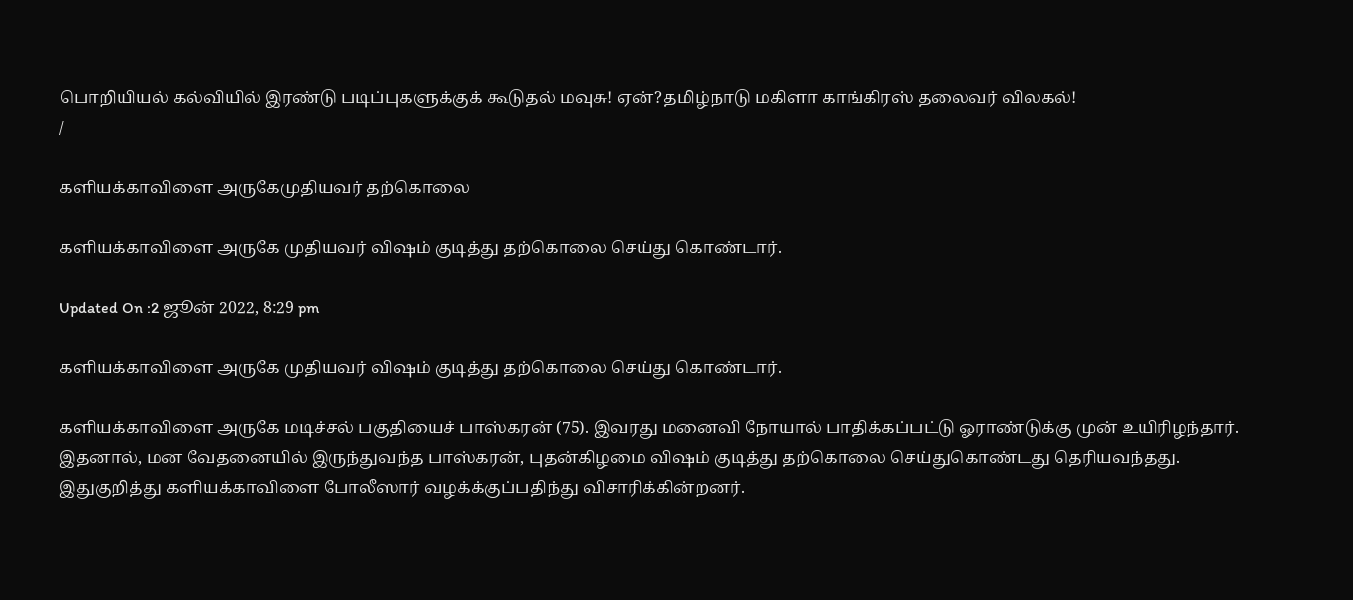பொறியியல் கல்வியில் இரண்டு படிப்புகளுக்குக் கூடுதல் மவுசு! ஏன்?தமிழ்நாடு மகிளா காங்கிரஸ் தலைவர் விலகல்!
/

களியக்காவிளை அருகேமுதியவர் தற்கொலை

களியக்காவிளை அருகே முதியவர் விஷம் குடித்து தற்கொலை செய்து கொண்டார்.

Updated On :2 ஜூன் 2022, 8:29 pm

களியக்காவிளை அருகே முதியவர் விஷம் குடித்து தற்கொலை செய்து கொண்டார்.

களியக்காவிளை அருகே மடிச்சல் பகுதியைச் பாஸ்கரன் (75). இவரது மனைவி நோயால் பாதிக்கப்பட்டு ஓராண்டுக்கு முன் உயிரிழந்தார். இதனால், மன வேதனையில் இருந்துவந்த பாஸ்கரன், புதன்கிழமை விஷம் குடித்து தற்கொலை செய்துகொண்டது தெரியவந்தது. இதுகுறித்து களியக்காவிளை போலீஸார் வழக்க்குப்பதிந்து விசாரிக்கின்றனர்.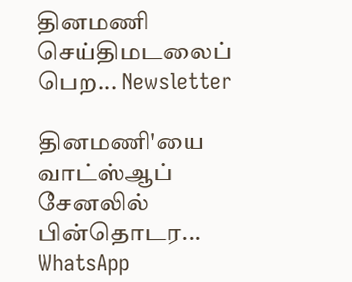தினமணி செய்திமடலைப் பெற... Newsletter

தினமணி'யை வாட்ஸ்ஆப் சேனலில் பின்தொடர... WhatsApp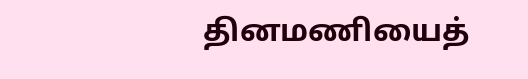தினமணியைத்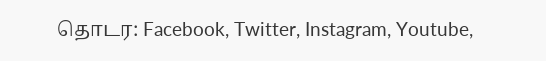தொடர: Facebook, Twitter, Instagram, Youtube,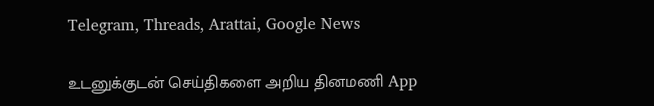Telegram, Threads, Arattai, Google News

உடனுக்குடன் செய்திகளை அறிய தினமணி App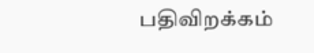பதிவிறக்கம்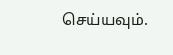செய்யவும்.